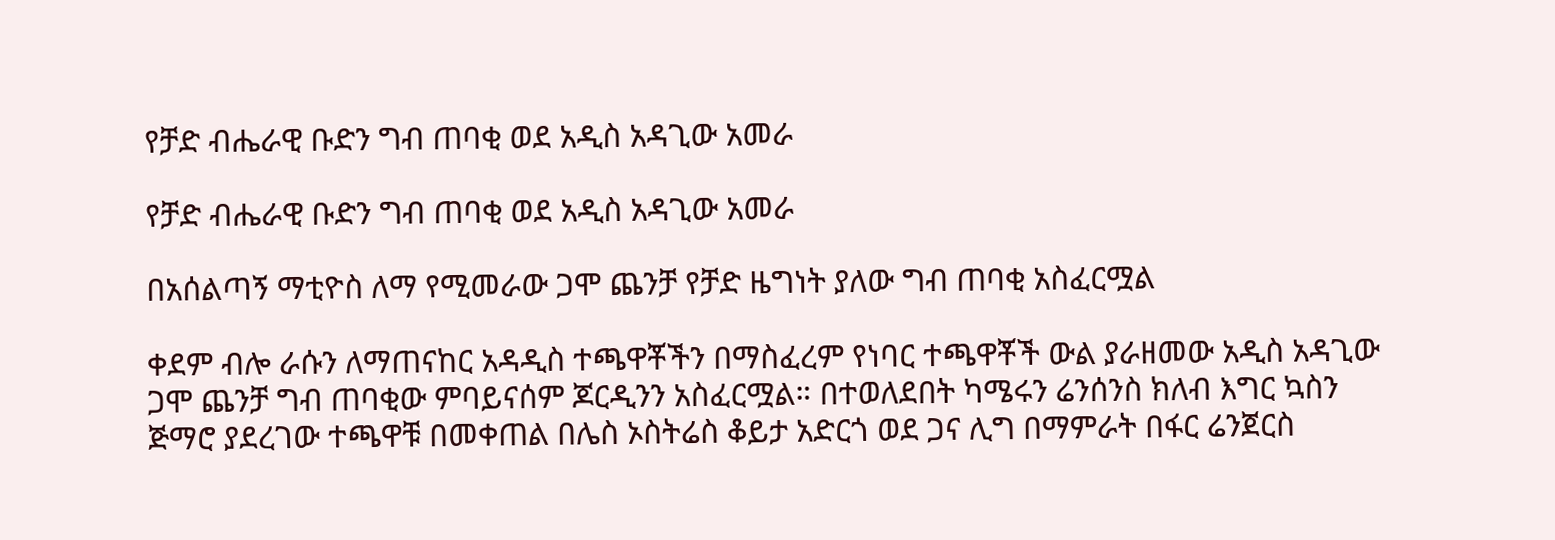የቻድ ብሔራዊ ቡድን ግብ ጠባቂ ወደ አዲስ አዳጊው አመራ

የቻድ ብሔራዊ ቡድን ግብ ጠባቂ ወደ አዲስ አዳጊው አመራ

በአሰልጣኝ ማቲዮስ ለማ የሚመራው ጋሞ ጨንቻ የቻድ ዜግነት ያለው ግብ ጠባቂ አስፈርሟል

ቀደም ብሎ ራሱን ለማጠናከር አዳዲስ ተጫዋቾችን በማስፈረም የነባር ተጫዋቾች ውል ያራዘመው አዲስ አዳጊው ጋሞ ጨንቻ ግብ ጠባቂው ምባይናሰም ጆርዲንን አስፈርሟል። በተወለደበት ካሜሩን ሬንሰንስ ክለብ እግር ኳስን ጅማሮ ያደረገው ተጫዋቹ በመቀጠል በሌስ ኦስትሬስ ቆይታ አድርጎ ወደ ጋና ሊግ በማምራት በፋር ሬንጀርስ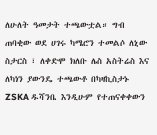ለሁለት ዓመታት ተጫውቷል። ግብ ጠባቂው ወደ ሀገሩ ካሜሮን ተመልሶ ለኒው ስታርስ ፣ ለቀድሞ ክለቡ ሌስ አስትሬስ እና ለካነን ያውንዴ ተጫውቶ በካዛኪስታኑ ZSKA ዱሻንቤ እንዲሁም የተጠናቀቀውን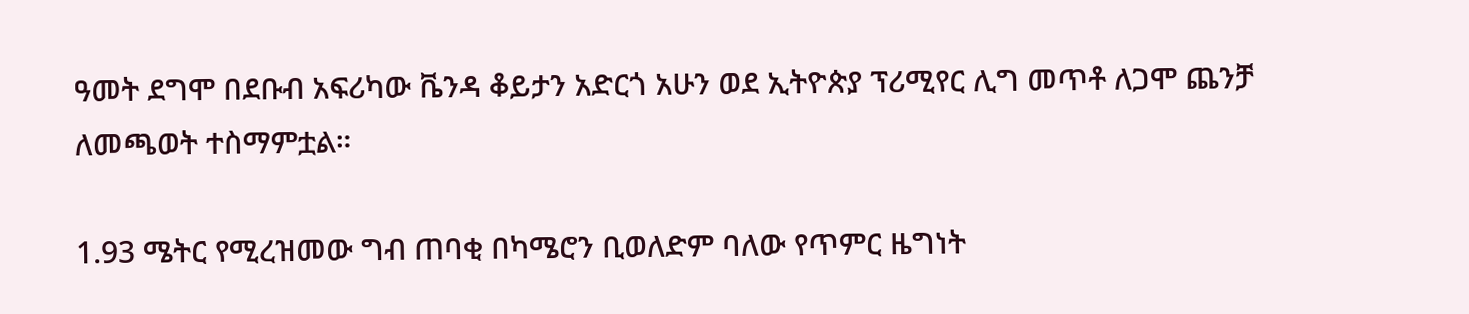ዓመት ደግሞ በደቡብ አፍሪካው ቬንዳ ቆይታን አድርጎ አሁን ወደ ኢትዮጵያ ፕሪሚየር ሊግ መጥቶ ለጋሞ ጨንቻ ለመጫወት ተስማምቷል።

1.93 ሜትር የሚረዝመው ግብ ጠባቂ በካሜሮን ቢወለድም ባለው የጥምር ዜግነት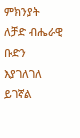ምክንያት ለቻድ ብሔራዊ ቡድን እያገለገለ ይገኛል